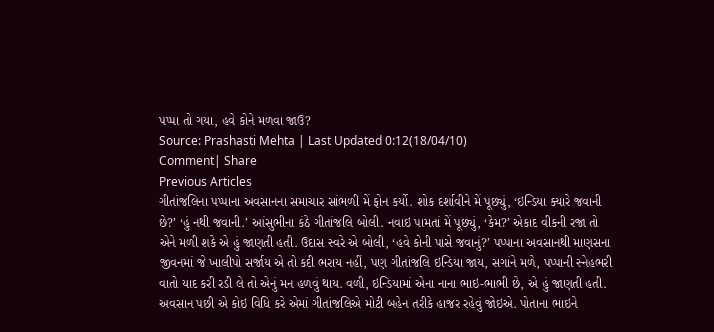પપ્પા તો ગયા, હવે કોને મળવા જાઉ?
Source: Prashasti Mehta | Last Updated 0:12(18/04/10)
Comment| Share
Previous Articles
ગીતાંજલિના પપ્પાના અવસાનના સમાચાર સાંભળી મેં ફોન કર્યો. શોક દર્શાવીને મેં પૂછ્યું, ‘ઇન્ડિયા ક્યારે જવાની છે?’ ‘હું નથી જવાની.’ આંસુભીના કંઠે ગીતાંજલિ બોલી. નવાઇ પામતાં મેં પૂછ્યું, ‘કેમ?’ એકાદ વીકની રજા તો એને મળી શકે એ હું જાણતી હતી. ઉદાસ સ્વરે એ બોલી, ‘હવે કોની પાસે જવાનું?’ પપ્પાના અવસાનથી માણસના જીવનમાં જે ખાલીપો સર્જાય એ તો કદી ભરાય નહીં, પણ ગીતાંજલિ ઇન્ડિયા જાય, સગાંને મળે, પપ્પાની સ્નેહભરી વાતો યાદ કરી રડી લે તો એનું મન હળવું થાય. વળી, ઇન્ડિયામાં એના નાના ભાઇ-ભાભી છે, એ હું જાણતી હતી.
અવસાન પછી એ કોઇ વિધિ કરે એમાં ગીતાંજલિએ મોટી બહેન તરીકે હાજર રહેવું જોઇએ. પોતાના ભાઇને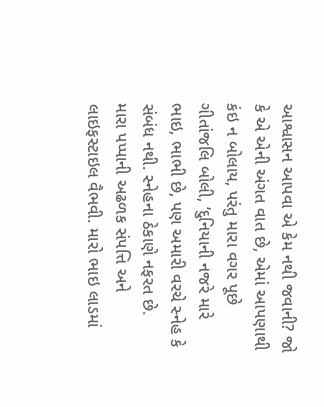આશ્વાસન આપવા એ કેમ નથી જવાની? જો કે એ એની અંગત વાત છે, એમાં આપણાથી કંઇ ન બોલાય, પરંતુ મારા વગર પૂછે ગીતાંજલિ બોલી, ‘દુનિયાની નજરે મારે ભાઇ, ભાભી છે, પણ અમારી વરચે સ્નેહ કે સંબંધ નથી. સ્નેહના ઠેકાણે નફરત છે.
મારા પપ્પાની અઢળક સંપત્તિ અને લાઇફસ્ટાઇલ વૈભવી. મારો ભાઇ લાડમાં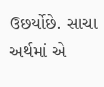ઉછર્યોછે. સાચા અર્થમાં એ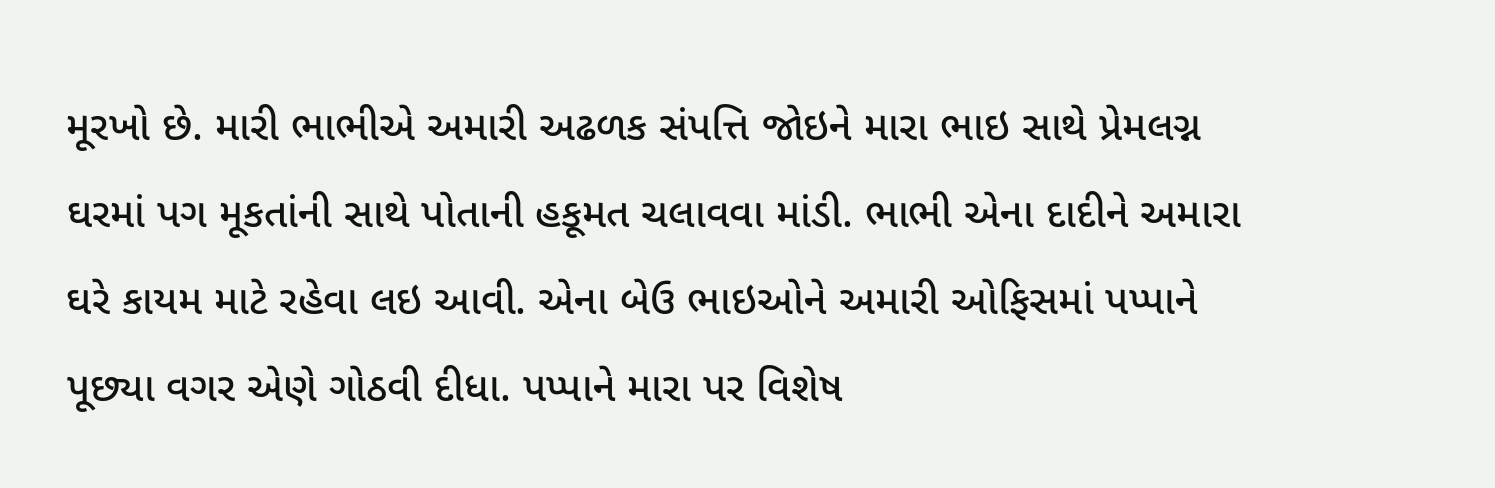મૂરખો છે. મારી ભાભીએ અમારી અઢળક સંપત્તિ જોઇને મારા ભાઇ સાથે પ્રેમલગ્ન ઘરમાં પગ મૂકતાંની સાથે પોતાની હકૂમત ચલાવવા માંડી. ભાભી એના દાદીને અમારા ઘરે કાયમ માટે રહેવા લઇ આવી. એના બેઉ ભાઇઓને અમારી ઓફિસમાં પપ્પાને પૂછ્યા વગર એણે ગોઠવી દીધા. પપ્પાને મારા પર વિશેષ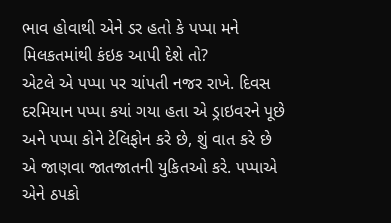ભાવ હોવાથી એને ડર હતો કે પપ્પા મને મિલકતમાંથી કંઇક આપી દેશે તો?
એટલે એ પપ્પા પર ચાંપતી નજર રાખે. દિવસ દરમિયાન પપ્પા કયાં ગયા હતા એ ડ્રાઇવરને પૂછે અને પપ્પા કોને ટેલિફોન કરે છે, શું વાત કરે છે એ જાણવા જાતજાતની યુકિતઓ કરે. પપ્પાએ એને ઠપકો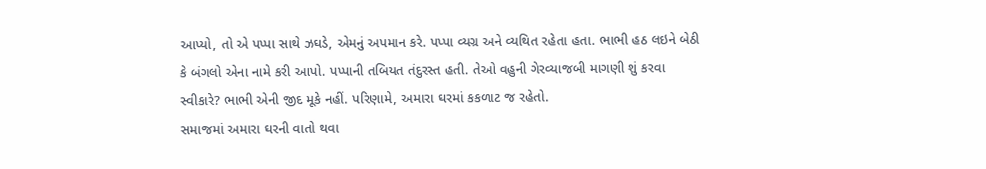આપ્યો, તો એ પપ્પા સાથે ઝઘડે, એમનું અપમાન કરે. પપ્પા વ્યગ્ર અને વ્યથિત રહેતા હતા. ભાભી હઠ લઇને બેઠી કે બંગલો એના નામે કરી આપો. પપ્પાની તબિયત તંદુરસ્ત હતી. તેઓ વહુની ગેરવ્યાજબી માગણી શું કરવા સ્વીકારે? ભાભી એની જીદ મૂકે નહીં. પરિણામે, અમારા ઘરમાં કકળાટ જ રહેતો.
સમાજમાં અમારા ઘરની વાતો થવા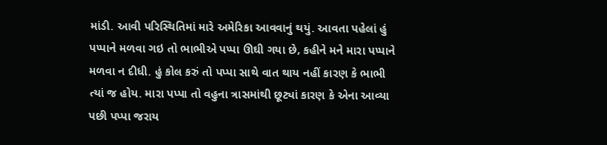માંડી. આવી પરિસ્થિતિમાં મારે અમેરિકા આવવાનું થયું. આવતા પહેલાં હું પપ્પાને મળવા ગઇ તો ભાભીએ પપ્પા ઊઘી ગયા છે, કહીને મને મારા પપ્પાને મળવા ન દીધી. હું કોલ કરું તો પપ્પા સાથે વાત થાય નહીં કારણ કે ભાભી ત્યાં જ હોય. મારા પપ્પા તો વહુના ત્રાસમાંથી છૂટ્યાં કારણ કે એના આવ્યા પછી પપ્પા જરાય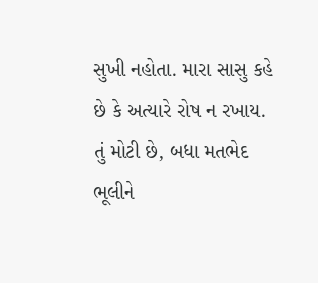સુખી નહોતા. મારા સાસુ કહે છે કે અત્યારે રોષ ન રખાય. તું મોટી છે, બધા મતભેદ ભૂલીને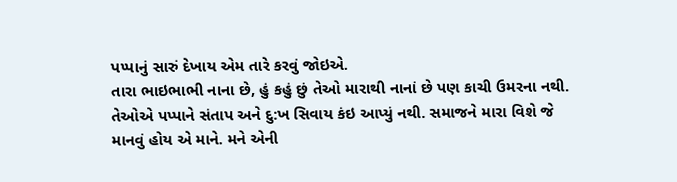પપ્પાનું સારું દેખાય એમ તારે કરવું જોઇએ.
તારા ભાઇભાભી નાના છે, હું કહું છું તેઓ મારાથી નાનાં છે પણ કાચી ઉમરના નથી. તેઓએ પપ્પાને સંતાપ અને દુ:ખ સિવાય કંઇ આપ્યું નથી. સમાજને મારા વિશે જે માનવું હોય એ માને. મને એની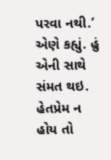પરવા નથી.’ એણે કહ્યું. હું એની સાથે સંમત થઇ. હેતપ્રેમ ન હોય તો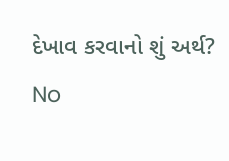દેખાવ કરવાનો શું અર્થ?
No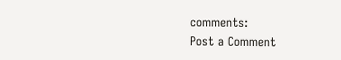comments:
Post a Comment